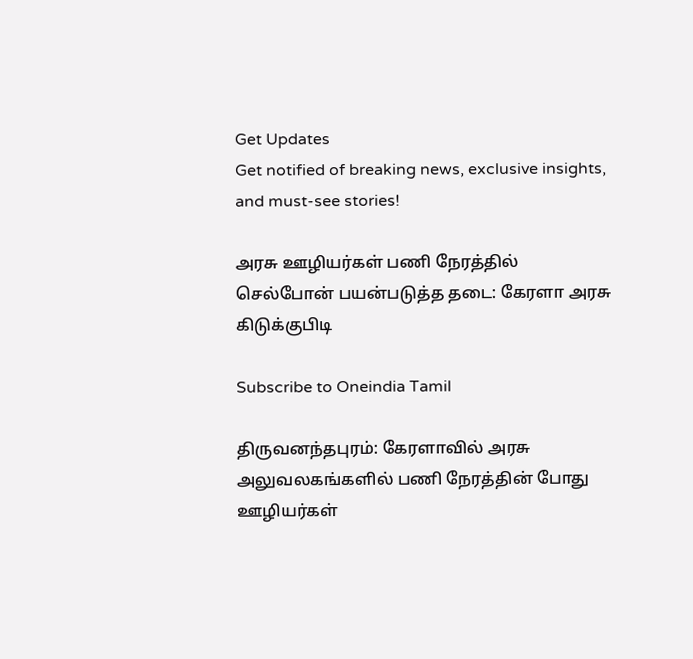Get Updates
Get notified of breaking news, exclusive insights, and must-see stories!

அரசு ஊழியர்கள் பணி நேரத்தில் செல்போன் பயன்படுத்த தடை: கேரளா அரசு கிடுக்குபிடி

Subscribe to Oneindia Tamil

திருவனந்தபுரம்: கேரளாவில் அரசு அலுவலகங்களில் பணி நேரத்தின் போது ஊழியர்கள்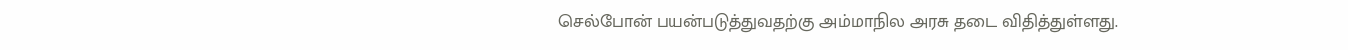செல்போன் பயன்படுத்துவதற்கு அம்மாநில அரசு தடை விதித்துள்ளது.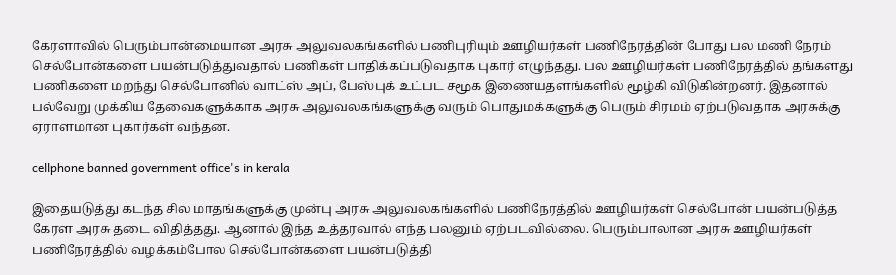கேரளாவில் பெரும்பான்மையான அரசு அலுவலகங்களில் பணிபுரியும் ஊழியர்கள் பணிநேரத்தின் போது பல மணி நேரம் செல்போன்களை பயன்படுத்துவதால் பணிகள் பாதிக்கப்படுவதாக புகார் எழுந்தது. பல ஊழியர்கள் பணிநேரத்தில் தங்களது பணிகளை மறந்து செல்போனில் வாட்ஸ் அப், பேஸ்புக் உட்பட சமூக இணையதளங்களில் மூழ்கி விடுகின்றனர். இதனால் பல்வேறு முக்கிய தேவைகளுக்காக அரசு அலுவலகங்களுக்கு வரும் பொதுமக்களுக்கு பெரும் சிரமம் ஏற்படுவதாக அரசுக்கு ஏராளமான புகார்கள் வந்தன.

cellphone banned government office's in kerala

இதையடுத்து கடந்த சில மாதங்களுக்கு முன்பு அரசு அலுவலகங்களில் பணிநேரத்தில் ஊழியர்கள் செல்போன் பயன்படுத்த கேரள அரசு தடை விதித்தது. ஆனால் இந்த உத்தரவால் எந்த பலனும் ஏற்படவில்லை. பெரும்பாலான அரசு ஊழியர்கள் பணிநேரத்தில் வழக்கம்போல செல்போன்களை பயன்படுத்தி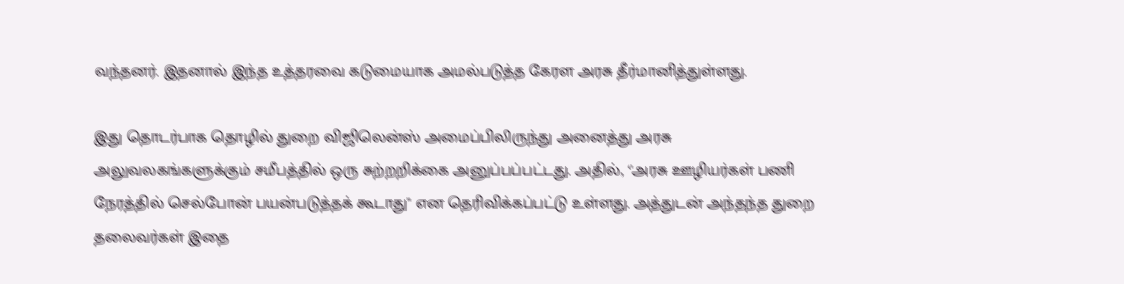வந்தனர். இதனால் இந்த உத்தரவை கடுமையாக அமல்படுத்த கேரள அரசு தீர்மானித்துள்ளது.

இது தொடர்பாக தொழில் துறை விஜிலென்ஸ் அமைப்பிலிருந்து அனைத்து அரசு அலுவலகங்களுக்கும் சமீபத்தில் ஒரு சுற்றறிக்கை அனுப்பப்பட்டது. அதில், ‘'அரசு ஊழியர்கள் பணி நேரத்தில் செல்போன் பயன்படுத்தக் கூடாது'' என தெரிவிக்கப்பட்டு உள்ளது. அத்துடன் அந்தந்த துறை தலைவர்கள் இதை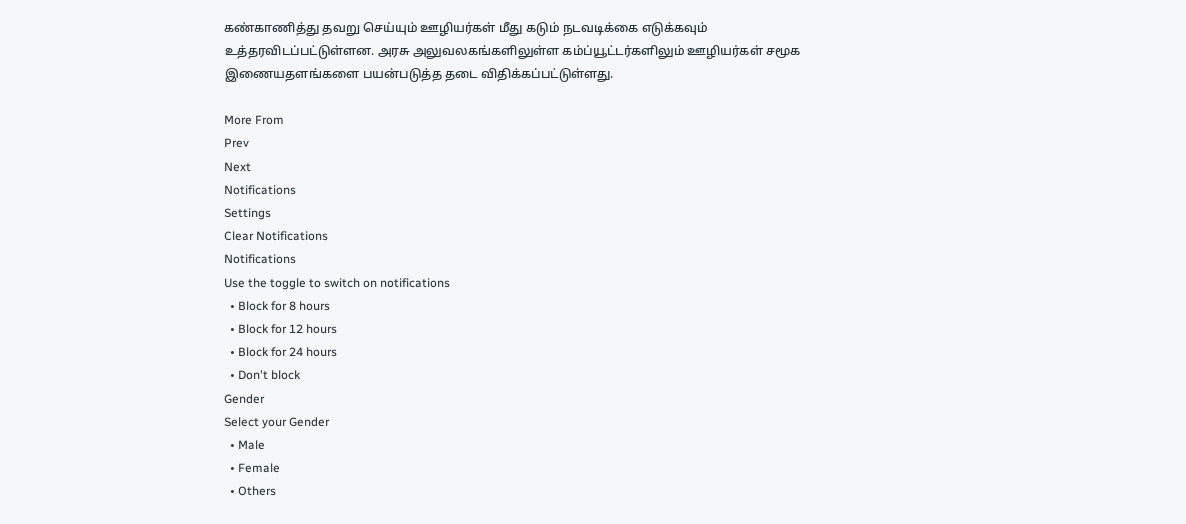கண்காணித்து தவறு செய்யும் ஊழியர்கள் மீது கடும் நடவடிக்கை எடுக்கவும் உத்தரவிடப்பட்டுள்ளன. அரசு அலுவலகங்களிலுள்ள கம்ப்யூட்டர்களிலும் ஊழியர்கள் சமூக இணையதளங்களை பயன்படுத்த தடை விதிக்கப்பட்டுள்ளது.

More From
Prev
Next
Notifications
Settings
Clear Notifications
Notifications
Use the toggle to switch on notifications
  • Block for 8 hours
  • Block for 12 hours
  • Block for 24 hours
  • Don't block
Gender
Select your Gender
  • Male
  • Female
  • Others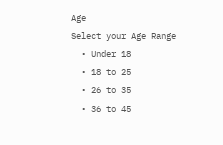Age
Select your Age Range
  • Under 18
  • 18 to 25
  • 26 to 35
  • 36 to 45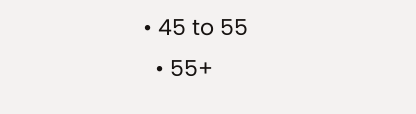• 45 to 55
  • 55+